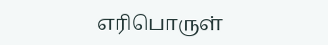எரிபொருள்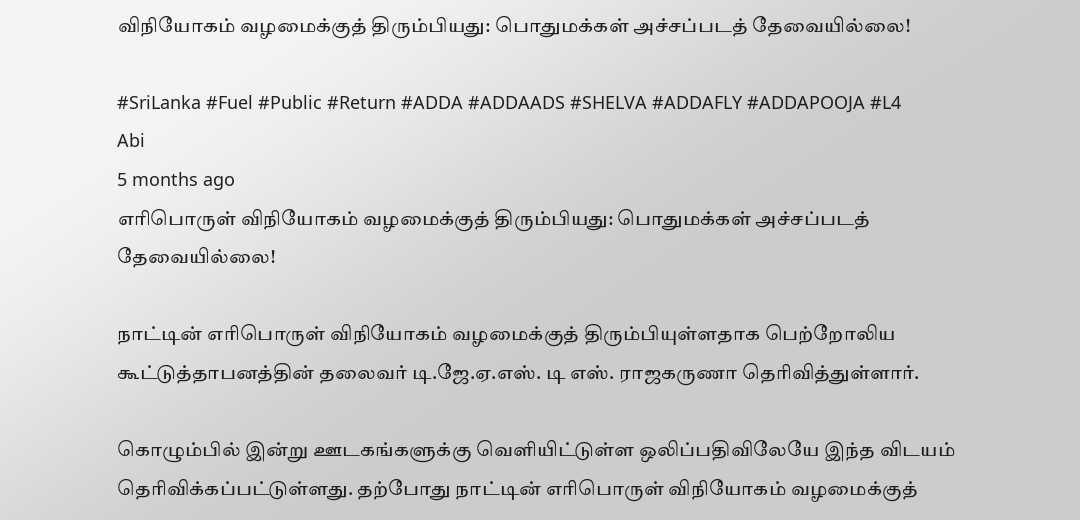விநியோகம் வழமைக்குத் திரும்பியது: பொதுமக்கள் அச்சப்படத் தேவையில்லை!

#SriLanka #Fuel #Public #Return #ADDA #ADDAADS #SHELVA #ADDAFLY #ADDAPOOJA #L4
Abi
5 months ago
எரிபொருள் விநியோகம் வழமைக்குத் திரும்பியது: பொதுமக்கள் அச்சப்படத் தேவையில்லை!

நாட்டின் எரிபொருள் விநியோகம் வழமைக்குத் திரும்பியுள்ளதாக பெற்றோலிய கூட்டுத்தாபனத்தின் தலைவர் டி.ஜே.ஏ.எஸ். டி எஸ். ராஜகருணா தெரிவித்துள்ளார்.

கொழும்பில் இன்று ஊடகங்களுக்கு வெளியிட்டுள்ள ஒலிப்பதிவிலேயே இந்த விடயம் தெரிவிக்கப்பட்டுள்ளது. தற்போது நாட்டின் எரிபொருள் விநியோகம் வழமைக்குத்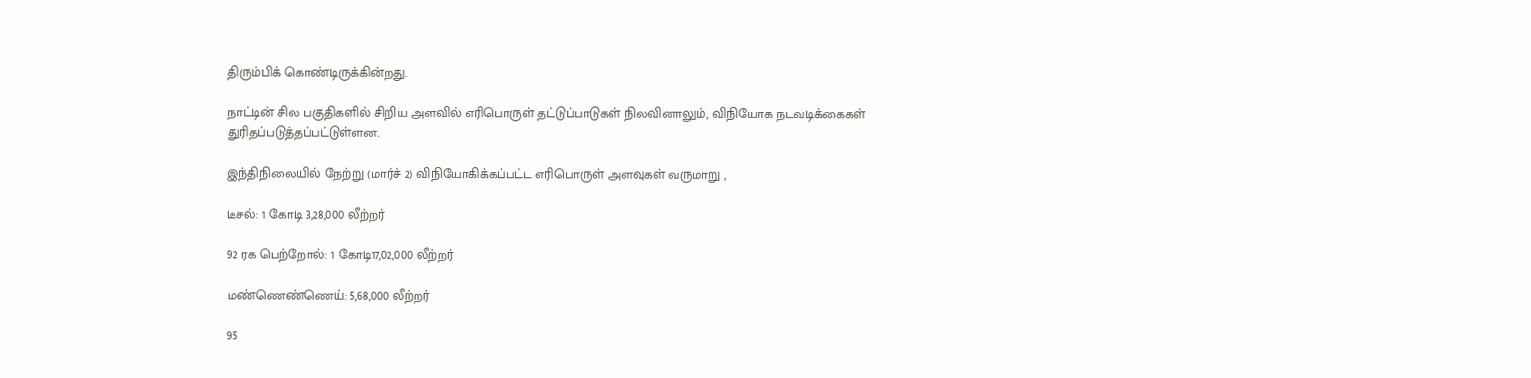திரும்பிக் கொண்டிருக்கின்றது.

நாட்டின் சில பகுதிகளில் சிறிய அளவில் எரிபொருள் தட்டுப்பாடுகள் நிலவினாலும், விநியோக நடவடிக்கைகள் துரிதப்படுத்தப்பட்டுள்ளன.

இந்திநிலையில் நேற்று (மார்ச் 2) விநியோகிக்கப்பட்ட எரிபொருள் அளவுகள் வருமாறு ,

டீசல்: 1 கோடி 3,28,000 லீற்றர்

92 ரக பெற்றோல்: 1 கோடி17,02,000 லீற்றர்

மண்ணெண்ணெய்: 5,68,000 லீற்றர்

95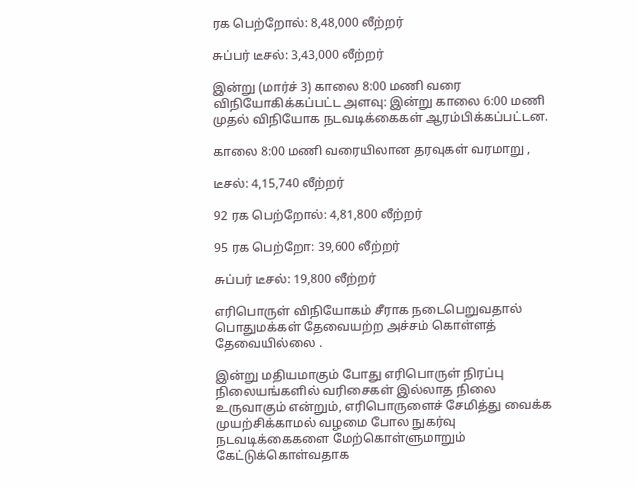ரக பெற்றோல்: 8,48,000 லீற்றர்

சுப்பர் டீசல்: 3,43,000 லீற்றர்

இன்று (மார்ச் 3) காலை 8:00 மணி வரை விநியோகிக்கப்பட்ட அளவு: இன்று காலை 6:00 மணி முதல் விநியோக நடவடிக்கைகள் ஆரம்பிக்கப்பட்டன.

காலை 8:00 மணி வரையிலான தரவுகள் வரமாறு ,

டீசல்: 4,15,740 லீற்றர்

92 ரக பெற்றோல்: 4,81,800 லீற்றர்

95 ரக பெற்றோ: 39,600 லீற்றர்

சுப்பர் டீசல்: 19,800 லீற்றர்

எரிபொருள் விநியோகம் சீராக நடைபெறுவதால் பொதுமக்கள் தேவையற்ற அச்சம் கொள்ளத் தேவையில்லை .

இன்று மதியமாகும் போது எரிபொருள் நிரப்பு நிலையங்களில் வரிசைகள் இல்லாத நிலை உருவாகும் என்றும், எரிபொருளைச் சேமித்து வைக்க முயற்சிக்காமல் வழமை போல நுகர்வு நடவடிக்கைகளை மேற்கொள்ளுமாறும் கேட்டுக்கொள்வதாக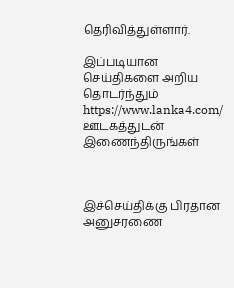தெரிவித்துள்ளார்.

இப்படியான செய்திகளை அறிய தொடர்ந்தும் https://www.lanka4.com/ ஊடகத்துடன் இணைந்திருங்கள்



இச்செய்திக்கு பிரதான அனுசரணை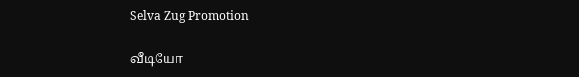Selva Zug Promotion

வீடியோ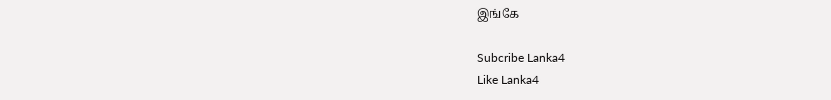இங்கே

Subcribe Lanka4
Like Lanka4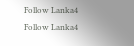Follow Lanka4
Follow Lanka4